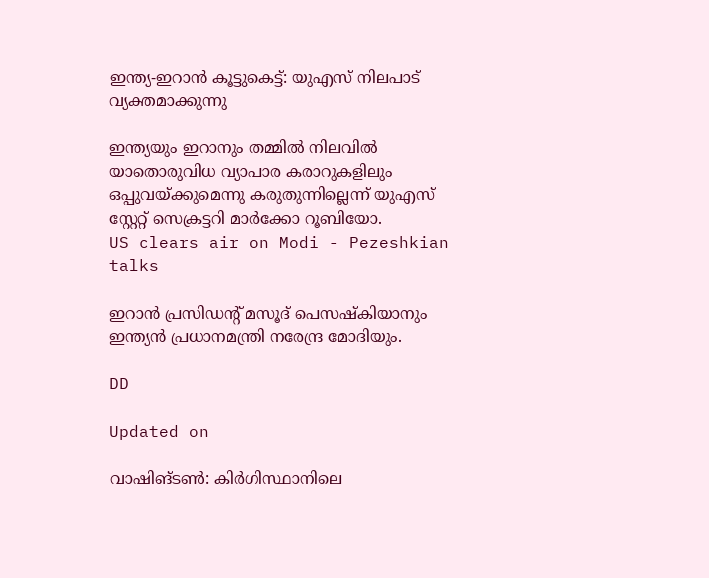ഇന്ത്യ-ഇറാൻ കൂട്ടുകെട്ട്: യുഎസ് നിലപാട് വ്യക്തമാക്കുന്നു

ഇന്ത്യയും ഇറാനും തമ്മിൽ നിലവിൽ യാതൊരുവിധ വ്യാപാര കരാറുകളിലും ഒപ്പുവയ്ക്കുമെന്നു കരുതുന്നില്ലെന്ന് യുഎസ് സ്റ്റേറ്റ് സെക്രട്ടറി മാർക്കോ റൂബിയോ.
US clears air on Modi - Pezeshkian talks

ഇറാൻ പ്രസിഡന്‍റ് മസൂദ് പെസഷ്കിയാനും ഇന്ത്യൻ പ്രധാനമന്ത്രി നരേന്ദ്ര മോദിയും.

DD

Updated on

വാഷിങ്ടൺ: കിർഗിസ്ഥാനിലെ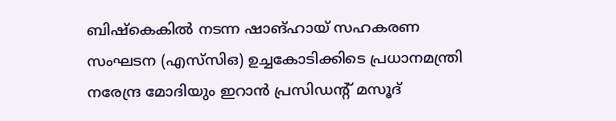ബിഷ്‌കെകിൽ നടന്ന ഷാങ്ഹായ് സഹകരണ സംഘടന (എസ്‌സിഒ) ഉച്ചകോടിക്കിടെ പ്രധാനമന്ത്രി നരേന്ദ്ര മോദിയും ഇറാൻ പ്രസിഡന്‍റ് മസൂദ്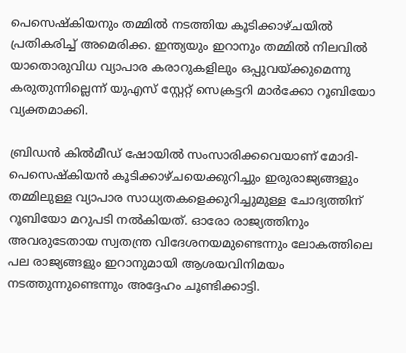പെസെഷ്കിയനും തമ്മിൽ നടത്തിയ കൂടിക്കാഴ്ചയിൽ പ്രതികരിച്ച് അമെരിക്ക. ഇന്ത്യയും ഇറാനും തമ്മിൽ നിലവിൽ യാതൊരുവിധ വ്യാപാര കരാറുകളിലും ഒപ്പുവയ്ക്കുമെന്നു കരുതുന്നില്ലെന്ന് യുഎസ് സ്റ്റേറ്റ് സെക്രട്ടറി മാർക്കോ റൂബിയോ വ്യക്തമാക്കി.

ബ്രിഡൻ കിൽമീഡ് ഷോയിൽ സംസാരിക്കവെയാണ് മോദി-പെസെഷ്കിയൻ കൂടിക്കാഴ്ചയെക്കുറിച്ചും ഇരുരാജ്യങ്ങളും തമ്മിലുള്ള വ്യാപാര സാധ്യതകളെക്കുറിച്ചുമുള്ള ചോദ്യത്തിന് റൂബിയോ മറുപടി നൽകിയത്. ഓരോ രാജ്യത്തിനും അവരുടേതായ സ്വതന്ത്ര വിദേശനയമുണ്ടെന്നും ലോകത്തിലെ പല രാജ്യങ്ങളും ഇറാനുമായി ആശയവിനിമയം നടത്തുന്നുണ്ടെന്നും അദ്ദേഹം ചൂണ്ടിക്കാട്ടി.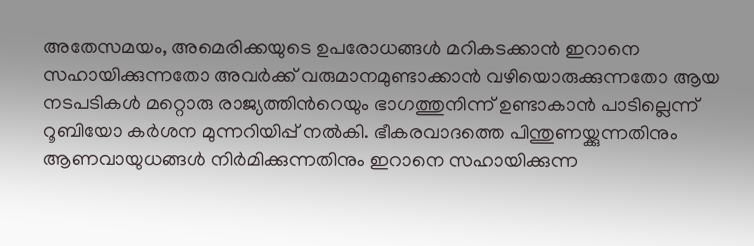അതേസമയം, അമെരിക്കയുടെ ഉപരോധങ്ങൾ മറികടക്കാൻ ഇറാനെ സഹായിക്കുന്നതോ അവർക്ക് വരുമാനമുണ്ടാക്കാൻ വഴിയൊരുക്കുന്നതോ ആയ നടപടികൾ മറ്റൊരു രാജ്യത്തിന്‍റെയും ഭാഗത്തുനിന്ന് ഉണ്ടാകാൻ പാടില്ലെന്ന് റൂബിയോ കർശന മുന്നറിയിപ്പ് നൽകി. ഭീകരവാദത്തെ പിന്തുണയ്ക്കുന്നതിനും ആണവായുധങ്ങൾ നിർമിക്കുന്നതിനും ഇറാനെ സഹായിക്കുന്ന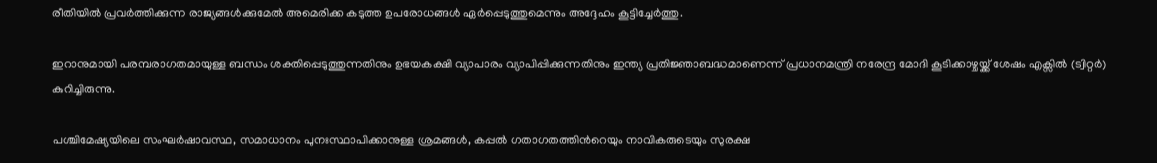രീതിയിൽ പ്രവർത്തിക്കുന്ന രാജ്യങ്ങൾക്കുമേൽ അമെരിക്ക കടുത്ത ഉപരോധങ്ങൾ ഏർപ്പെടുത്തുമെന്നും അദ്ദേഹം കൂട്ടിച്ചേർത്തു.

ഇറാനുമായി പരമ്പരാഗതമായുള്ള ബന്ധം ശക്തിപ്പെടുത്തുന്നതിനും ഉഭയകക്ഷി വ്യാപാരം വ്യാപിപ്പിക്കുന്നതിനും ഇന്ത്യ പ്രതിജ്ഞാബദ്ധമാണെന്ന് പ്രധാനമന്ത്രി നരേന്ദ്ര മോദി കൂടിക്കാഴ്ചയ്ക്ക് ശേഷം എക്സിൽ (ട്വിറ്റർ) കുറിച്ചിരുന്നു.

പശ്ചിമേഷ്യയിലെ സംഘർഷാവസ്ഥ, സമാധാനം പുനഃസ്ഥാപിക്കാനുള്ള ശ്രമങ്ങൾ, കപ്പൽ ഗതാഗതത്തിന്‍റെയും നാവികരുടെയും സുരക്ഷ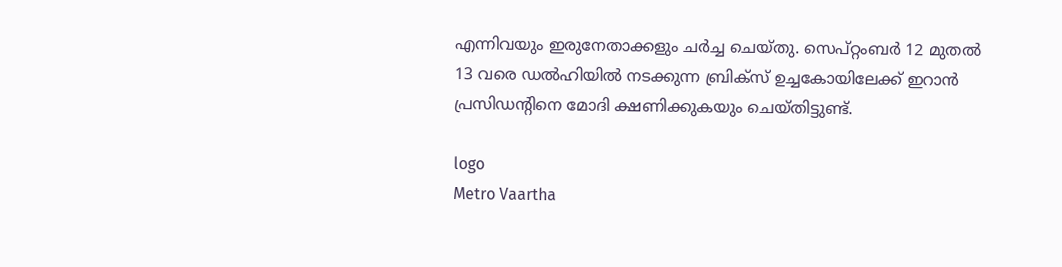എന്നിവയും ഇരുനേതാക്കളും ചർച്ച ചെയ്തു. സെപ്റ്റംബർ 12 മുതൽ 13 വരെ ഡൽഹിയിൽ നടക്കുന്ന ബ്രിക്സ് ഉച്ചകോയിലേക്ക് ഇറാൻ പ്രസിഡന്‍റിനെ മോദി ക്ഷണിക്കുകയും ചെയ്തിട്ടുണ്ട്.

logo
Metro Vaartha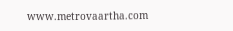www.metrovaartha.com